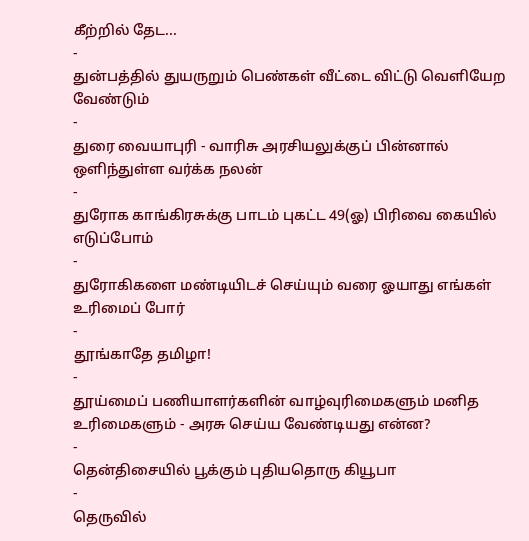கீற்றில் தேட...
-
துன்பத்தில் துயருறும் பெண்கள் வீட்டை விட்டு வெளியேற வேண்டும்
-
துரை வையாபுரி - வாரிசு அரசியலுக்குப் பின்னால் ஒளிந்துள்ள வர்க்க நலன்
-
துரோக காங்கிரசுக்கு பாடம் புகட்ட 49(ஓ) பிரிவை கையில் எடுப்போம்
-
துரோகிகளை மண்டியிடச் செய்யும் வரை ஓயாது எங்கள் உரிமைப் போர்
-
தூங்காதே தமிழா!
-
தூய்மைப் பணியாளர்களின் வாழ்வுரிமைகளும் மனித உரிமைகளும் - அரசு செய்ய வேண்டியது என்ன?
-
தென்திசையில் பூக்கும் புதியதொரு கியூபா
-
தெருவில்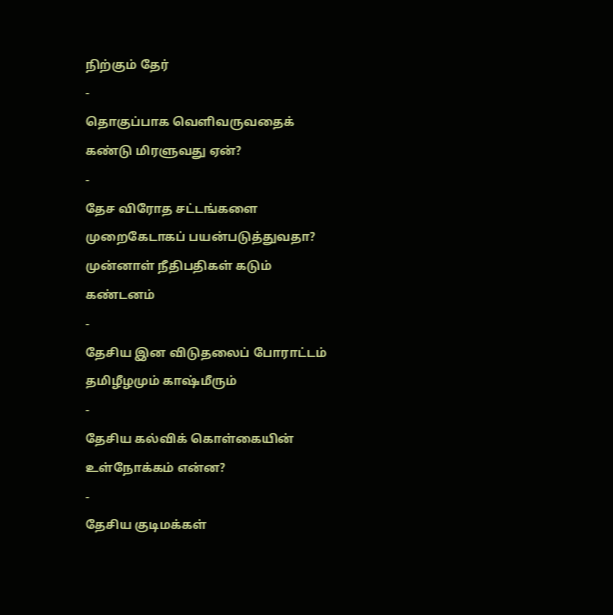நிற்கும் தேர்
-
தொகுப்பாக வெளிவருவதைக் கண்டு மிரளுவது ஏன்?
-
தேச விரோத சட்டங்களை முறைகேடாகப் பயன்படுத்துவதா? முன்னாள் நீதிபதிகள் கடும் கண்டனம்
-
தேசிய இன விடுதலைப் போராட்டம் தமிழீழமும் காஷ்மீரும்
-
தேசிய கல்விக் கொள்கையின் உள்நோக்கம் என்ன?
-
தேசிய குடிமக்கள்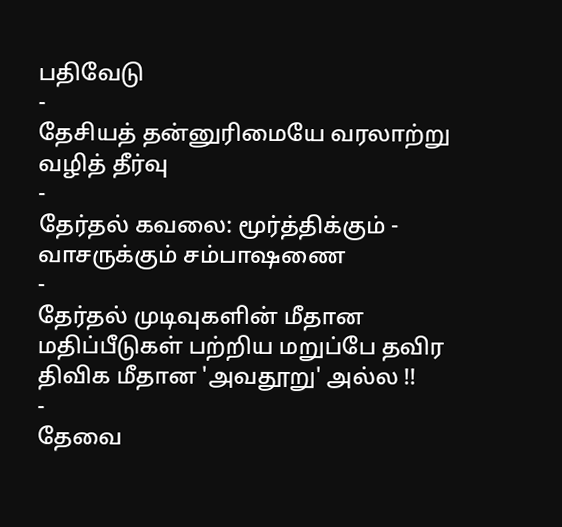பதிவேடு
-
தேசியத் தன்னுரிமையே வரலாற்று வழித் தீர்வு
-
தேர்தல் கவலை: மூர்த்திக்கும் - வாசருக்கும் சம்பாஷணை
-
தேர்தல் முடிவுகளின் மீதான மதிப்பீடுகள் பற்றிய மறுப்பே தவிர திவிக மீதான 'அவதூறு' அல்ல !!
-
தேவை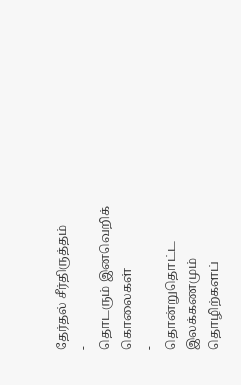தேர்தல் சீர்திருத்தம்
-
தொடரும் இனவெறிக் கொலைகள்
-
தொன்றுதொட்ட இலக்கணமும் தொழிற்களப்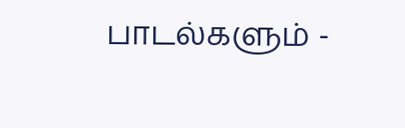பாடல்களும் -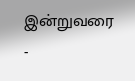இன்றுவரை
-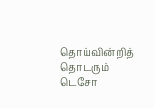தொய்வின்றித் தொடரும் டெசோ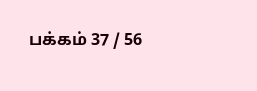பக்கம் 37 / 56